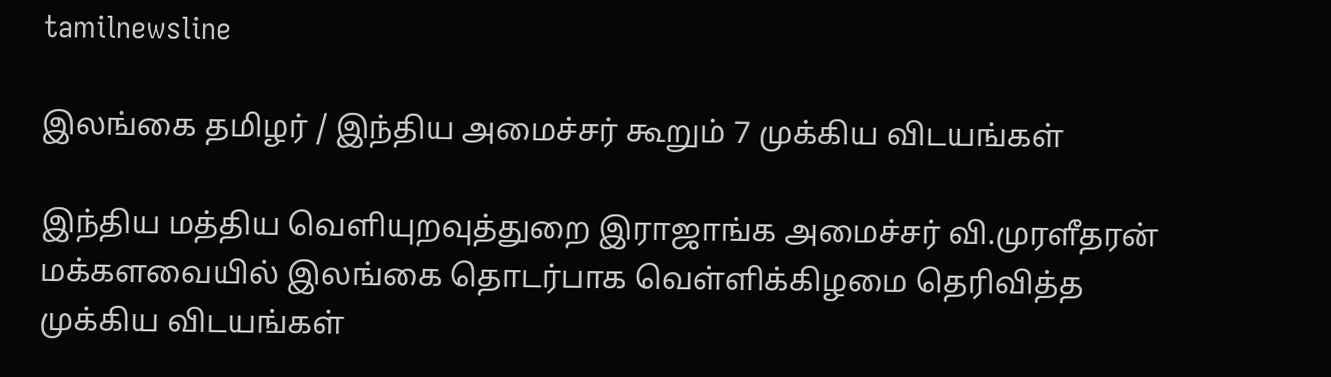tamilnewsline

இலங்கை தமிழர் / இந்திய அமைச்சர் கூறும் 7 முக்கிய விடயங்கள்

இந்திய மத்திய வெளியுறவுத்துறை இராஜாங்க அமைச்சர் வி.முரளீதரன் மக்களவையில் இலங்கை தொடர்பாக வெள்ளிக்கிழமை தெரிவித்த முக்கிய விடயங்கள்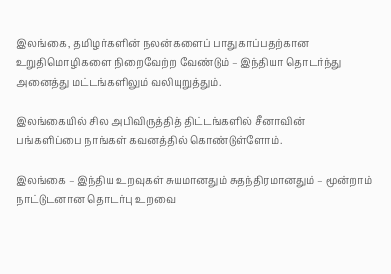இலங்கை, தமிழர்களின் நலன்களைப் பாதுகாப்பதற்கான உறுதிமொழிகளை நிறைவேற்ற வேண்டும் – இந்தியா தொடர்ந்து அனைத்து மட்டங்களிலும் வலியுறுத்தும்.

இலங்கையில் சில அபிவிருத்தித் திட்டங்களில் சீனாவின் பங்களிப்பை நாங்கள் கவனத்தில் கொண்டுள்ளோம்.

இலங்கை – இந்திய உறவுகள் சுயமானதும் சுதந்திரமானதும் – மூன்றாம் நாட்டுடனான தொடர்பு உறவை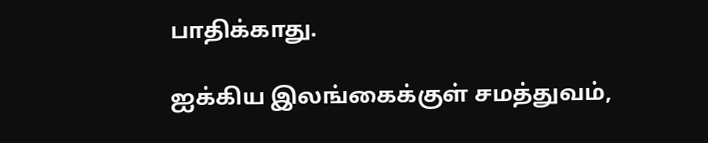பாதிக்காது.

ஐக்கிய இலங்கைக்குள் சமத்துவம்,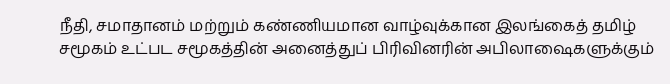நீதி, சமாதானம் மற்றும் கண்ணியமான வாழ்வுக்கான இலங்கைத் தமிழ் சமூகம் உட்பட சமூகத்தின் அனைத்துப் பிரிவினரின் அபிலாஷைகளுக்கும்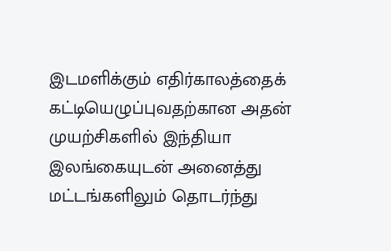இடமளிக்கும் எதிர்காலத்தைக் கட்டியெழுப்புவதற்கான அதன் முயற்சிகளில் இந்தியா இலங்கையுடன் அனைத்து மட்டங்களிலும் தொடர்ந்து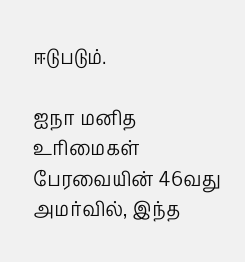ஈடுபடும்.

ஐநா மனித உரிமைகள் பேரவையின் 46வது அமர்வில், இந்த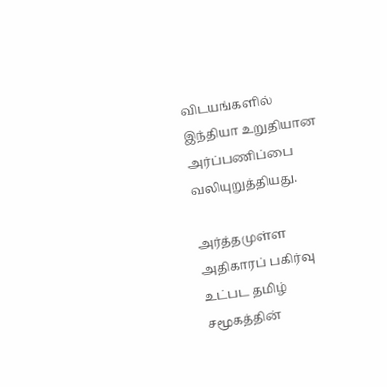விடயங்களில் இந்தியா உறுதியான அர்ப்பணிப்பை வலியுறுத்தியது.

அர்த்தமுள்ள அதிகாரப் பகிர்வு உட்பட தமிழ் சமூகத்தின்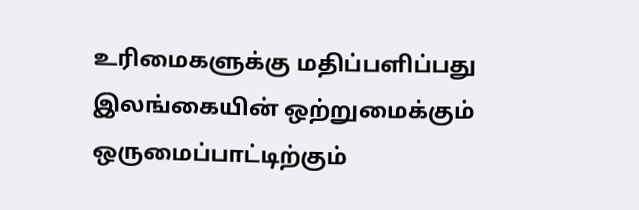உரிமைகளுக்கு மதிப்பளிப்பது இலங்கையின் ஒற்றுமைக்கும் ஒருமைப்பாட்டிற்கும்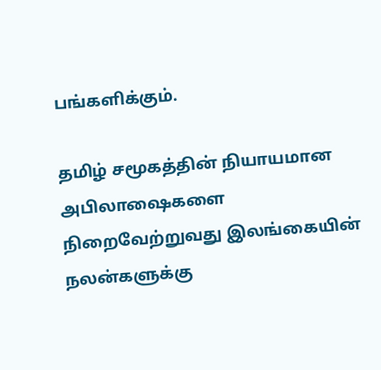பங்களிக்கும்.

தமிழ் சமூகத்தின் நியாயமான அபிலாஷைகளை நிறைவேற்றுவது இலங்கையின் நலன்களுக்கு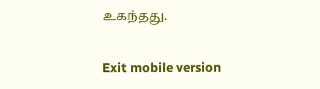உகந்தது.

Exit mobile version